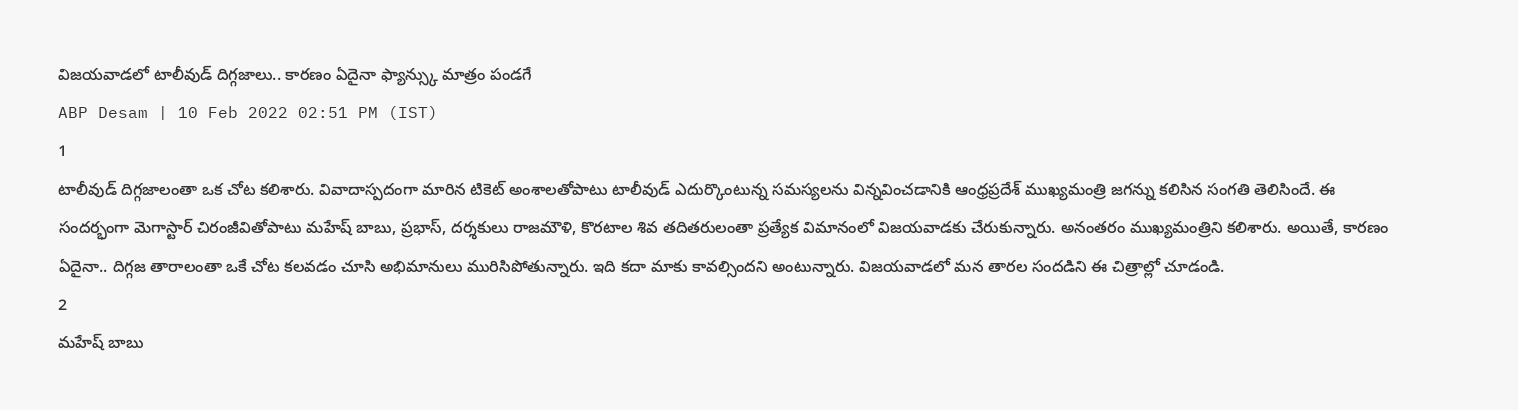విజయవాడలో టాలీవుడ్ దిగ్గజాలు.. కారణం ఏదైనా ఫ్యాన్స్కు మాత్రం పండగే
ABP Desam | 10 Feb 2022 02:51 PM (IST)
1
టాలీవుడ్ దిగ్గజాలంతా ఒక చోట కలిశారు. వివాదాస్పదంగా మారిన టికెట్ అంశాలతోపాటు టాలీవుడ్ ఎదుర్కొంటున్న సమస్యలను విన్నవించడానికి ఆంధ్రప్రదేశ్ ముఖ్యమంత్రి జగన్ను కలిసిన సంగతి తెలిసిందే. ఈ సందర్భంగా మెగాస్టార్ చిరంజీవితోపాటు మహేష్ బాబు, ప్రభాస్, దర్శకులు రాజమౌళి, కొరటాల శివ తదితరులంతా ప్రత్యేక విమానంలో విజయవాడకు చేరుకున్నారు. అనంతరం ముఖ్యమంత్రిని కలిశారు. అయితే, కారణం ఏదైనా.. దిగ్గజ తారాలంతా ఒకే చోట కలవడం చూసి అభిమానులు మురిసిపోతున్నారు. ఇది కదా మాకు కావల్సిందని అంటున్నారు. విజయవాడలో మన తారల సందడిని ఈ చిత్రాల్లో చూడండి.
2
మహేష్ బాబు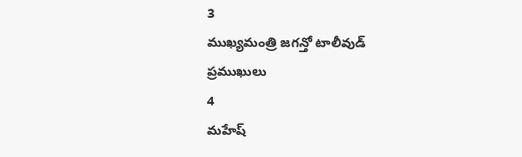3
ముఖ్యమంత్రి జగన్తో టాలీవుడ్ ప్రముఖులు
4
మహేష్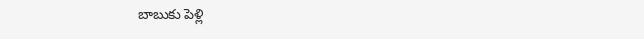బాబుకు పెళ్లి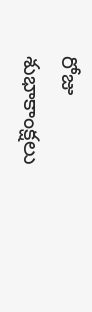రోజు శుభాకాంక్షలు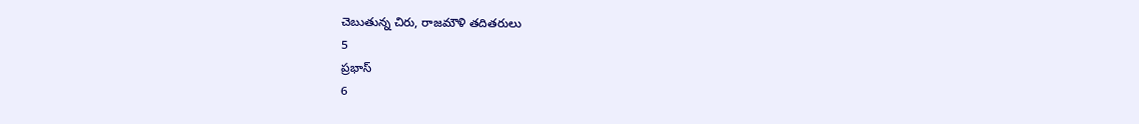చెబుతున్న చిరు, రాజమౌళి తదితరులు
5
ప్రభాస్
6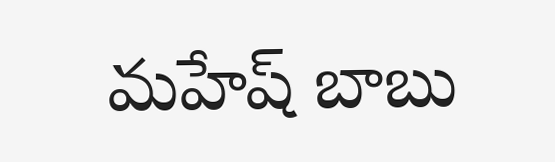మహేష్ బాబు